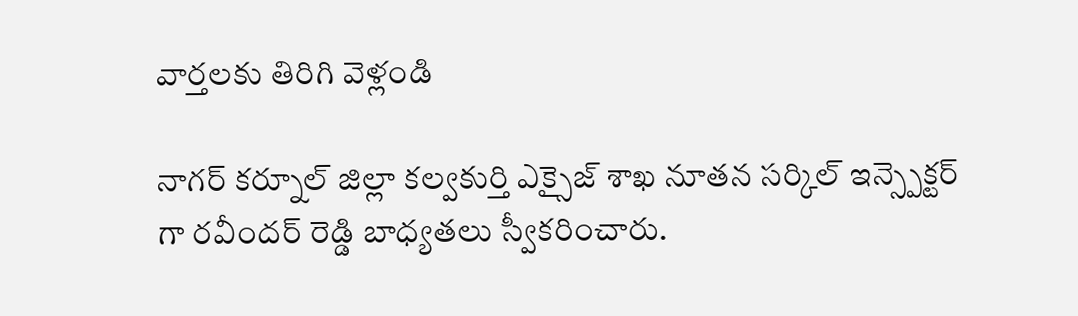వార్తలకు తిరిగి వెళ్లండి

నాగర్ కర్నూల్ జిల్లా కల్వకుర్తి ఎక్సైజ్ శాఖ నూతన సర్కిల్ ఇన్స్పెక్టర్ గా రవీందర్ రెడ్డి బాధ్యతలు స్వీకరించారు.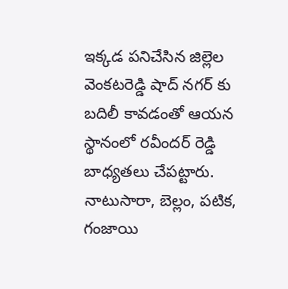ఇక్కడ పనిచేసిన జిల్లెల వెంకటరెడ్డి షాద్ నగర్ కు బదిలీ కావడంతో ఆయన స్థానంలో రవీందర్ రెడ్డి బాధ్యతలు చేపట్టారు. నాటుసారా, బెల్లం, పటిక, గంజాయి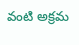వంటి అక్రమ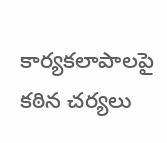కార్యకలాపాలపై కఠిన చర్యలు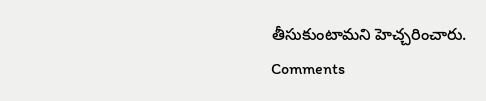తీసుకుంటామని హెచ్చరించారు.
Comments